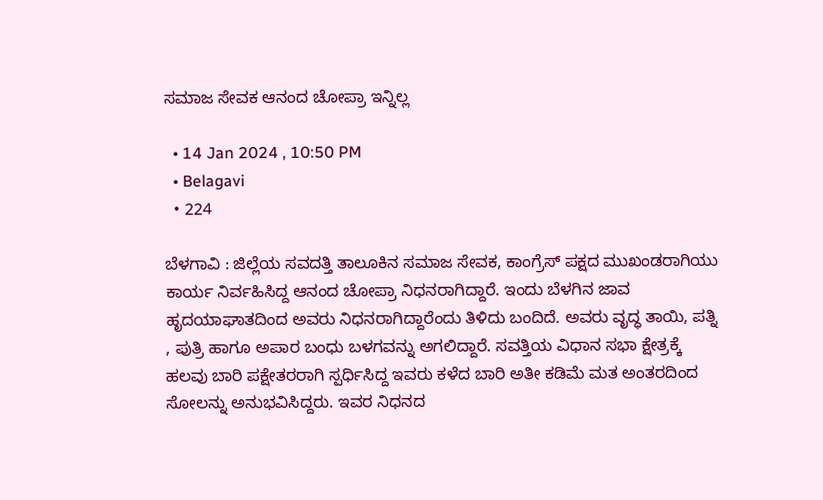ಸಮಾಜ ಸೇವಕ ಆನಂದ ಚೋಪ್ರಾ ಇನ್ನಿಲ್ಲ

  • 14 Jan 2024 , 10:50 PM
  • Belagavi
  • 224

ಬೆಳಗಾವಿ : ಜಿಲ್ಲೆಯ ಸವದತ್ತಿ ತಾಲೂಕಿನ ಸಮಾಜ ಸೇವಕ, ಕಾಂಗ್ರೆಸ್ ಪಕ್ಷದ ಮುಖಂಡರಾಗಿಯು ಕಾರ್ಯ ನಿರ್ವಹಿಸಿದ್ದ ಆನಂದ ಚೋಪ್ರಾ ನಿಧನರಾಗಿದ್ದಾರೆ. ಇಂದು ಬೆಳಗಿನ ಜಾವ ಹೃದಯಾಘಾತದಿಂದ ಅವರು ನಿಧನರಾಗಿದ್ದಾರೆಂದು ತಿಳಿದು ಬಂದಿದೆ. ಅವರು ವೃದ್ಧ ತಾಯಿ, ಪತ್ನಿ , ಪುತ್ರಿ ಹಾಗೂ ಅಪಾರ ಬಂಧು ಬಳಗವನ್ನು ಅಗಲಿದ್ದಾರೆ. ಸವತ್ತಿಯ ವಿಧಾನ ಸಭಾ ಕ್ಷೇತ್ರಕ್ಕೆ ಹಲವು ಬಾರಿ ಪಕ್ಷೇತರರಾಗಿ ಸ್ಪರ್ಧಿಸಿದ್ದ ಇವರು ಕಳೆದ ಬಾರಿ ಅತೀ ಕಡಿಮೆ ಮತ ಅಂತರದಿಂದ ಸೋಲನ್ನು ಅನುಭವಿಸಿದ್ದರು. ಇವರ ನಿಧನದ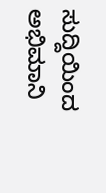ಸುದ್ದಿಯಿಂದ ಅಭಿಮಾನಿ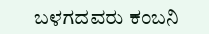ಬಳಗದವರು ಕಂಬನಿ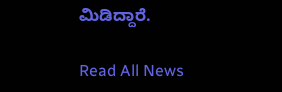ಮಿಡಿದ್ದಾರೆ.

Read All News